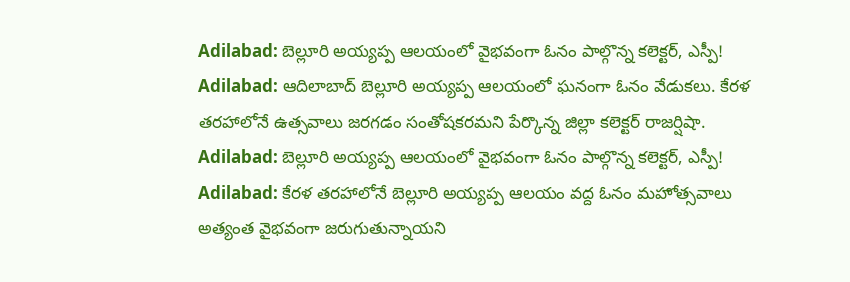Adilabad: బెల్లూరి అయ్యప్ప ఆలయంలో వైభవంగా ఓనం పాల్గొన్న కలెక్టర్, ఎస్పీ!
Adilabad: ఆదిలాబాద్ బెల్లూరి అయ్యప్ప ఆలయంలో ఘనంగా ఓనం వేడుకలు. కేరళ తరహాలోనే ఉత్సవాలు జరగడం సంతోషకరమని పేర్కొన్న జిల్లా కలెక్టర్ రాజర్షిషా.
Adilabad: బెల్లూరి అయ్యప్ప ఆలయంలో వైభవంగా ఓనం పాల్గొన్న కలెక్టర్, ఎస్పీ!
Adilabad: కేరళ తరహాలోనే బెల్లూరి అయ్యప్ప ఆలయం వద్ద ఓనం మహోత్సవాలు అత్యంత వైభవంగా జరుగుతున్నాయని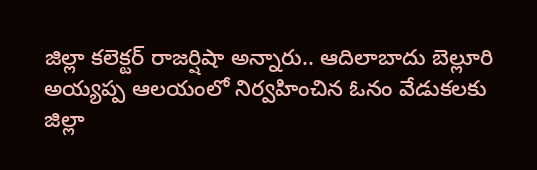జిల్లా కలెక్టర్ రాజర్షిషా అన్నారు.. ఆదిలాబాదు బెల్లూరి అయ్యప్ప ఆలయంలో నిర్వహించిన ఓనం వేడుకలకు జిల్లా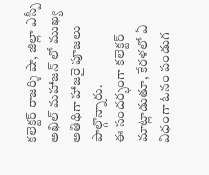కలెక్టర్ రాజర్శి షా, జిల్లా ఎస్పీ అఖిల్ మహాజన్ లో ముఖ్య అతిథిగా హాజరై పూజలు పాల్గొన్నారు.
ఈ సందర్భంగా కలెక్టర్ మాట్లాడుతూ, కేరళలో ఏ విధంగా ఓనం పండుగ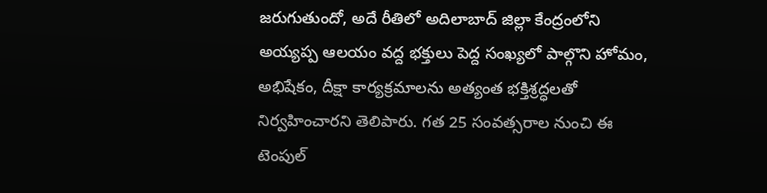జరుగుతుందో, అదే రీతిలో అదిలాబాద్ జిల్లా కేంద్రంలోని అయ్యప్ప ఆలయం వద్ద భక్తులు పెద్ద సంఖ్యలో పాల్గొని హోమం, అభిషేకం, దీక్షా కార్యక్రమాలను అత్యంత భక్తిశ్రద్ధలతో నిర్వహించారని తెలిపారు. గత 25 సంవత్సరాల నుంచి ఈ టెంపుల్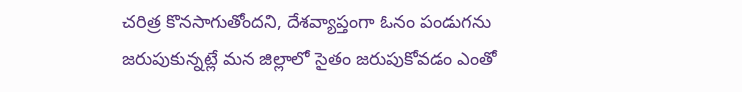చరిత్ర కొనసాగుతోందని, దేశవ్యాప్తంగా ఓనం పండుగను జరుపుకున్నట్లే మన జిల్లాలో సైతం జరుపుకోవడం ఎంతో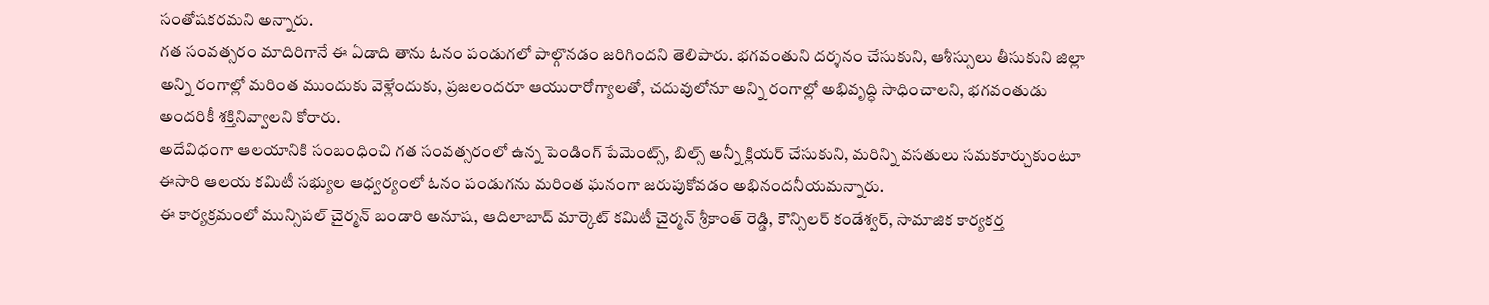సంతోషకరమని అన్నారు.
గత సంవత్సరం మాదిరిగానే ఈ ఏడాది తాను ఓనం పండుగలో పాల్గొనడం జరిగిందని తెలిపారు. భగవంతుని దర్శనం చేసుకుని, ఆశీస్సులు తీసుకుని జిల్లా అన్ని రంగాల్లో మరింత ముందుకు వెళ్లేందుకు, ప్రజలందరూ ఆయురారోగ్యాలతో, చదువులోనూ అన్ని రంగాల్లో అభివృద్ధి సాధించాలని, భగవంతుడు అందరికీ శక్తినివ్వాలని కోరారు.
అదేవిధంగా ఆలయానికి సంబంధించి గత సంవత్సరంలో ఉన్న పెండింగ్ పేమెంట్స్, బిల్స్ అన్నీ క్లియర్ చేసుకుని, మరిన్ని వసతులు సమకూర్చుకుంటూ ఈసారి ఆలయ కమిటీ సభ్యుల ఆధ్వర్యంలో ఓనం పండుగను మరింత ఘనంగా జరుపుకోవడం అభినందనీయమన్నారు.
ఈ కార్యక్రమంలో మున్సిపల్ చైర్మన్ బండారి అనూష, ఆదిలాబాద్ మార్కెట్ కమిటీ చైర్మన్ శ్రీకాంత్ రెడ్డి, కౌన్సిలర్ కండేశ్వర్, సామాజిక కార్యకర్త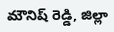మౌనిష్ రెడ్డి, జిల్లా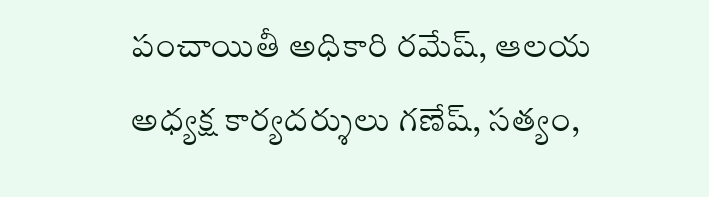పంచాయితీ అధికారి రమేష్, ఆలయ అధ్యక్ష కార్యదర్శులు గణేష్, సత్యం,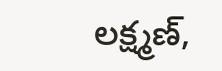లక్ష్మణ్,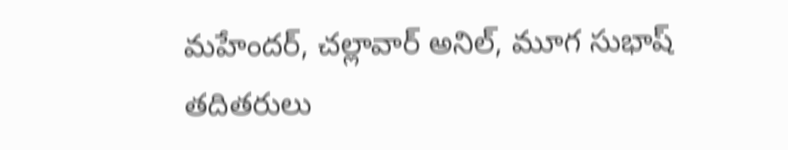మహేందర్, చల్లావార్ అనిల్, మూగ సుభాష్ తదితరులు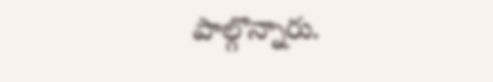పాల్గొన్నారు.